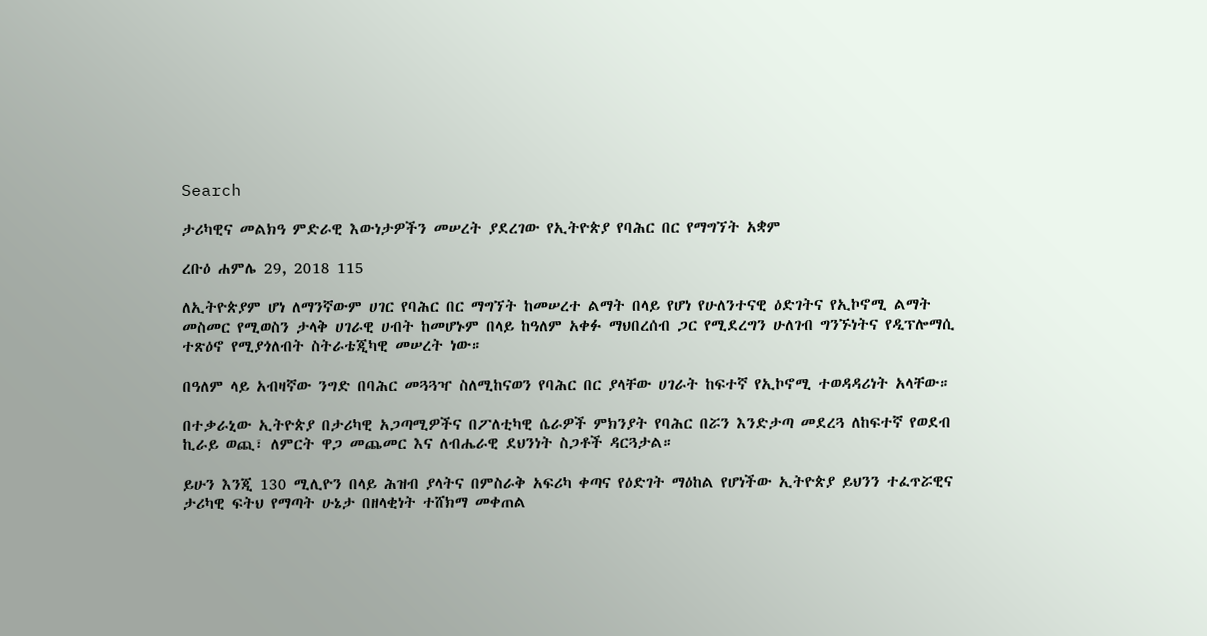Search

ታሪካዊና መልክዓ ምድራዊ እውነታዎችን መሠረት ያደረገው የኢትዮጵያ የባሕር በር የማግኘት አቋም

ረቡዕ ሐምሌ 29, 2018 115

ለኢትዮጵያም ሆነ ለማንኛውም ሀገር የባሕር በር ማግኘት ከመሠረተ ልማት በላይ የሆነ የሁለንተናዊ ዕድገትና የኢኮኖሚ ልማት መስመር የሚወስን ታላቅ ሀገራዊ ሀብት ከመሆኑም በላይ ከዓለም አቀፉ ማህበረሰብ ጋር የሚደረግን ሁለገብ ግንኙነትና የዲፕሎማሲ ተጽዕኖ የሚያጎለብት ስትራቴጂካዊ መሠረት ነው።

በዓለም ላይ አብዛኛው ንግድ በባሕር መጓጓዣ ስለሚከናወን የባሕር በር ያላቸው ሀገራት ከፍተኛ የኢኮኖሚ ተወዳዳሪነት አላቸው።

በተቃራኒው ኢትዮጵያ በታሪካዊ አጋጣሚዎችና በፖለቲካዊ ሴራዎች ምክንያት የባሕር በሯን እንድታጣ መደረጓ ለከፍተኛ የወደብ ኪራይ ወጪ፣ ለምርት ዋጋ መጨመር እና ለብሔራዊ ደህንነት ስጋቶች ዳርጓታል።

ይሁን እንጂ 130 ሚሊዮን በላይ ሕዝብ ያላትና በምስራቅ አፍሪካ ቀጣና የዕድገት ማዕከል የሆነችው ኢትዮጵያ ይህንን ተፈጥሯዊና ታሪካዊ ፍትህ የማጣት ሁኔታ በዘላቂነት ተሸክማ መቀጠል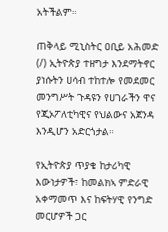አትችልም።

ጠቅላይ ሚኒስትር ዐቢይ አሕመድ (/) ኢትዮጵያ ተዘግታ እንደማትኖር ያነሱትን ሀሳብ ተከተሎ የመደመር መንግሥት ጉዳዩን የሀገራችን ዋና የጂኦፖለቲካዊና የህልውና አጀንዳ እንዲሆን አድርጎታል።

የኢትዮጵያ ጥያቄ ከታሪካዊ እውነታዎች፣ ከመልክኣ ምድራዊ አቀማመጥ እና ከፍትሃዊ የንግድ መርሆዎች ጋር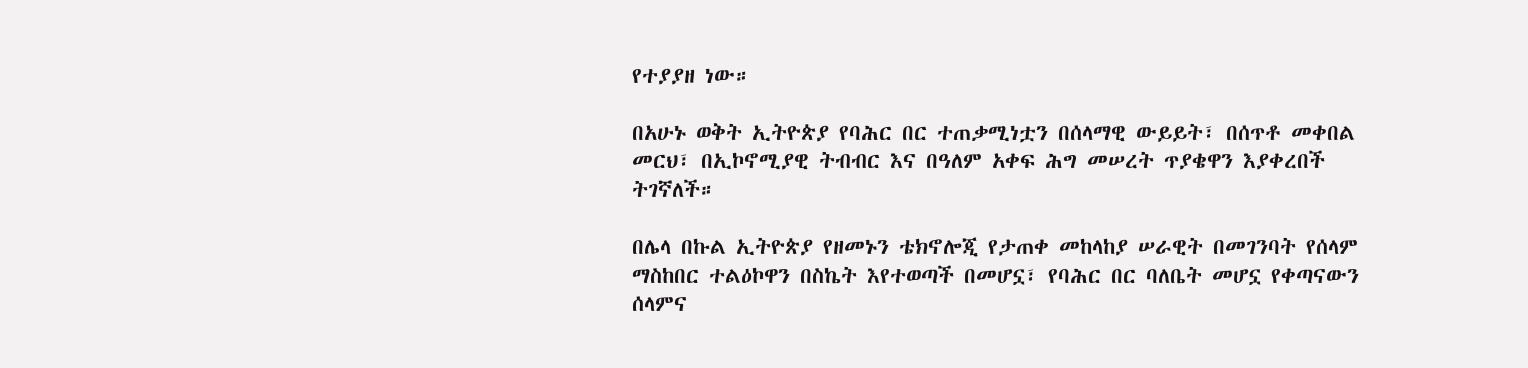የተያያዘ ነው።

በአሁኑ ወቅት ኢትዮጵያ የባሕር በር ተጠቃሚነቷን በሰላማዊ ውይይት፣ በሰጥቶ መቀበል መርህ፣ በኢኮኖሚያዊ ትብብር እና በዓለም አቀፍ ሕግ መሠረት ጥያቄዋን እያቀረበች ትገኛለች።

በሌላ በኩል ኢትዮጵያ የዘመኑን ቴክኖሎጂ የታጠቀ መከላከያ ሠራዊት በመገንባት የሰላም ማስከበር ተልዕኮዋን በስኬት እየተወጣች በመሆኗ፣ የባሕር በር ባለቤት መሆኗ የቀጣናውን ሰላምና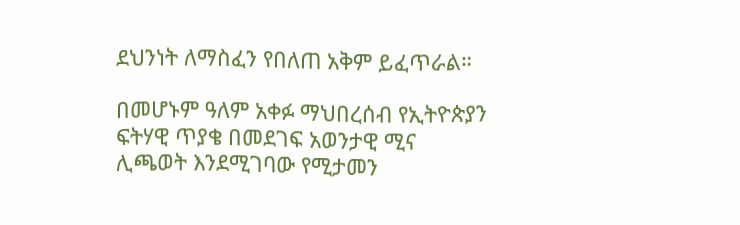ደህንነት ለማስፈን የበለጠ አቅም ይፈጥራል።

በመሆኑም ዓለም አቀፉ ማህበረሰብ የኢትዮጵያን ፍትሃዊ ጥያቄ በመደገፍ አወንታዊ ሚና ሊጫወት እንደሚገባው የሚታመን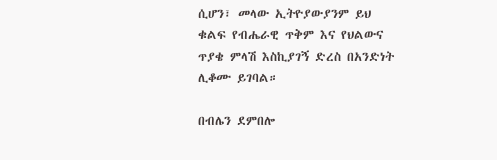ሲሆን፣ መላው ኢትዮያውያንም ይህ ቁልፍ የብሔራዊ ጥቅም እና የህልውና ጥያቄ ምላሽ እስኪያገኝ ድረስ በአንድነት ሊቆሙ ይገባል።

በብሌን ደምበሎ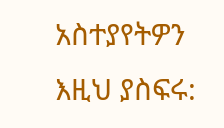አስተያየትዎን እዚህ ያስፍሩ: